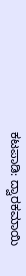ಕಟಪಾಡಿ: ದ್ವಾರಕಮಾಯಿ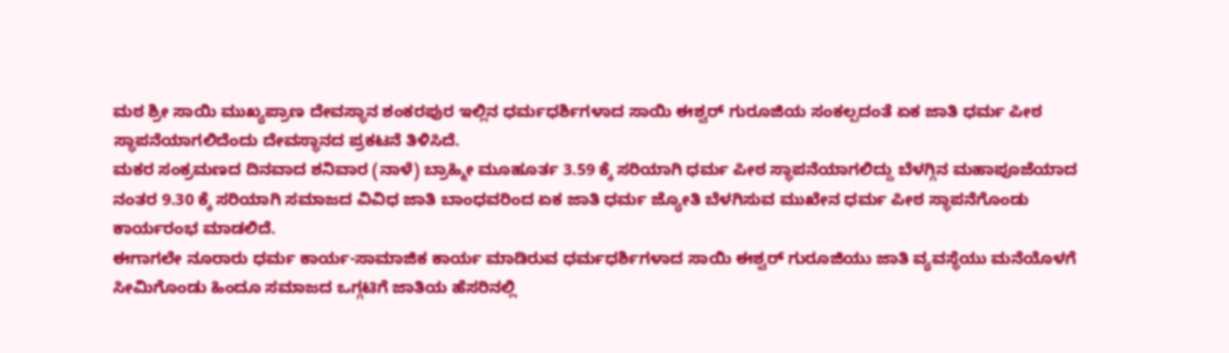ಮಠ ಶ್ರೀ ಸಾಯಿ ಮುಖ್ಯಪ್ರಾಣ ದೇವಸ್ಥಾನ ಶಂಕರಪುರ ಇಲ್ಲಿನ ಧರ್ಮಧರ್ಶಿಗಳಾದ ಸಾಯಿ ಈಶ್ವರ್ ಗುರೂಜಿಯ ಸಂಕಲ್ಪದಂತೆ ಏಕ ಜಾತಿ ಧರ್ಮ ಪೀಠ ಸ್ಥಾಪನೆಯಾಗಲಿದೆಂದು ದೇವಸ್ಥಾನದ ಪ್ರಕಟನೆ ತಿಳಿಸಿದೆ.
ಮಕರ ಸಂಕ್ರಮಣದ ದಿನವಾದ ಶನಿವಾರ (ನಾಳೆ) ಬ್ರಾಹ್ಮೀ ಮೂಹೂರ್ತ 3.59 ಕ್ಕೆ ಸರಿಯಾಗಿ ಧರ್ಮ ಪೀಠ ಸ್ಥಾಪನೆಯಾಗಲಿದ್ದು ಬೆಳಗ್ಗಿನ ಮಹಾಪೂಜೆಯಾದ ನಂತರ 9.30 ಕ್ಕೆ ಸರಿಯಾಗಿ ಸಮಾಜದ ವಿವಿಧ ಜಾತಿ ಬಾಂಧವರಿಂದ ಏಕ ಜಾತಿ ಧರ್ಮ ಜ್ಯೋತಿ ಬೆಳಗಿಸುವ ಮುಖೇನ ಧರ್ಮ ಪೀಠ ಸ್ಥಾಪನೆಗೊಂಡು ಕಾರ್ಯರಂಭ ಮಾಡಲಿದೆ.
ಈಗಾಗಲೇ ನೂರಾರು ಧರ್ಮ ಕಾರ್ಯ-ಸಾಮಾಜಿಕ ಕಾರ್ಯ ಮಾಡಿರುವ ಧರ್ಮಧರ್ಶಿಗಳಾದ ಸಾಯಿ ಈಶ್ವರ್ ಗುರೂಜಿಯು ಜಾತಿ ವ್ಯವಸ್ಥೆಯು ಮನೆಯೊಳಗೆ ಸೀಮಿಗೊಂಡು ಹಿಂದೂ ಸಮಾಜದ ಒಗ್ಗಟಿಗೆ ಜಾತಿಯ ಹೆಸರಿನಲ್ಲಿ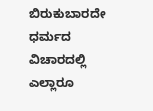ಬಿರುಕುಬಾರದೇ ಧರ್ಮದ ವಿಚಾರದಲ್ಲಿ ಎಲ್ಲಾರೂ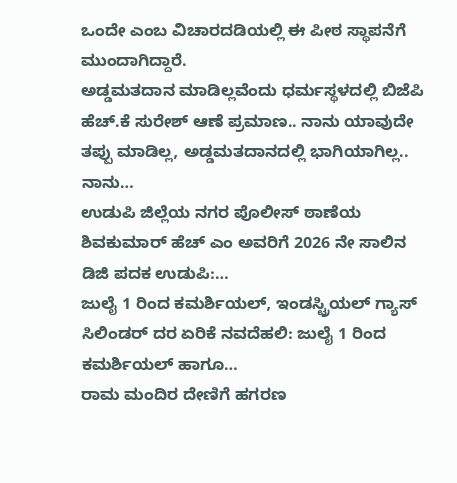ಒಂದೇ ಎಂಬ ವಿಚಾರದಡಿಯಲ್ಲಿ ಈ ಪೀಠ ಸ್ಥಾಪನೆಗೆ ಮುಂದಾಗಿದ್ದಾರೆ.
ಅಡ್ಡಮತದಾನ ಮಾಡಿಲ್ಲವೆಂದು ಧರ್ಮಸ್ಥಳದಲ್ಲಿ ಬಿಜೆಪಿ ಹೆಚ್.ಕೆ ಸುರೇಶ್ ಆಣೆ ಪ್ರಮಾಣ.. ನಾನು ಯಾವುದೇ ತಪ್ಪು ಮಾಡಿಲ್ಲ, ಅಡ್ಡಮತದಾನದಲ್ಲಿ ಭಾಗಿಯಾಗಿಲ್ಲ.. ನಾನು…
ಉಡುಪಿ ಜಿಲ್ಲೆಯ ನಗರ ಪೊಲೀಸ್ ಠಾಣೆಯ ಶಿವಕುಮಾರ್ ಹೆಚ್ ಎಂ ಅವರಿಗೆ 2026 ನೇ ಸಾಲಿನ ಡಿಜಿ ಪದಕ ಉಡುಪಿ:…
ಜುಲೈ 1 ರಿಂದ ಕಮರ್ಶಿಯಲ್, ಇಂಡಸ್ಟ್ರಿಯಲ್ ಗ್ಯಾಸ್ ಸಿಲಿಂಡರ್ ದರ ಏರಿಕೆ ನವದೆಹಲಿ: ಜುಲೈ 1 ರಿಂದ ಕಮರ್ಶಿಯಲ್ ಹಾಗೂ…
ರಾಮ ಮಂದಿರ ದೇಣಿಗೆ ಹಗರಣ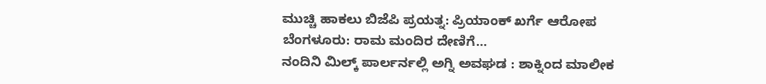ಮುಚ್ಚಿ ಹಾಕಲು ಬಿಜೆಪಿ ಪ್ರಯತ್ನ: ಪ್ರಿಯಾಂಕ್ ಖರ್ಗೆ ಆರೋಪ ಬೆಂಗಳೂರು: ರಾಮ ಮಂದಿರ ದೇಣಿಗೆ…
ನಂದಿನಿ ಮಿಲ್ಕ್ ಪಾರ್ಲರ್ನಲ್ಲಿ ಅಗ್ನಿ ಅವಘಡ : ಶಾಕ್ನಿಂದ ಮಾಲೀಕ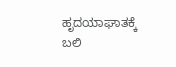ಹೃದಯಾಘಾತಕ್ಕೆ ಬಲಿ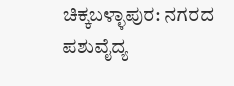ಚಿಕ್ಕಬಳ್ಳಾಪುರ: ನಗರದ ಪಶುವೈದ್ಯ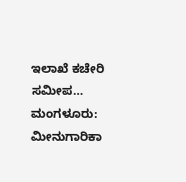ಇಲಾಖೆ ಕಚೇರಿ ಸಮೀಪ…
ಮಂಗಳೂರು: ಮೀನುಗಾರಿಕಾ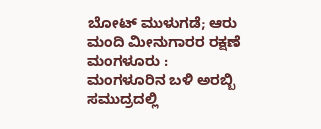ಬೋಟ್ ಮುಳುಗಡೆ; ಆರು ಮಂದಿ ಮೀನುಗಾರರ ರಕ್ಷಣೆ ಮಂಗಳೂರು : ಮಂಗಳೂರಿನ ಬಳಿ ಅರಬ್ಬಿ ಸಮುದ್ರದಲ್ಲಿ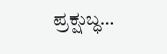ಪ್ರಕ್ಷುಬ್ಧ…